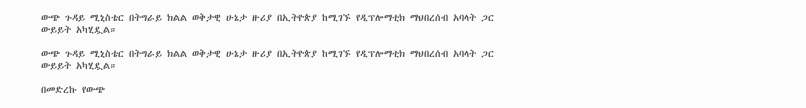ውጭ ጉዳይ ሚኒስቴር በትግራይ ክልል ወቅታዊ ሁኔታ ዙሪያ በኢትዮጵያ ከሚገኙ የዲፕሎማቲክ ማህበረሰብ አባላት ጋር ውይይት አካሂዷል።

ውጭ ጉዳይ ሚኒስቴር በትግራይ ክልል ወቅታዊ ሁኔታ ዙሪያ በኢትዮጵያ ከሚገኙ የዲፕሎማቲክ ማህበረሰብ አባላት ጋር ውይይት አካሂዷል።

በመድረኩ የውጭ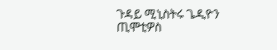ጉዳይ ሚኒስትሩ ጌዲዮን ጢሞቲዎስ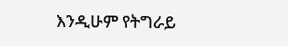እንዲሁም የትግራይ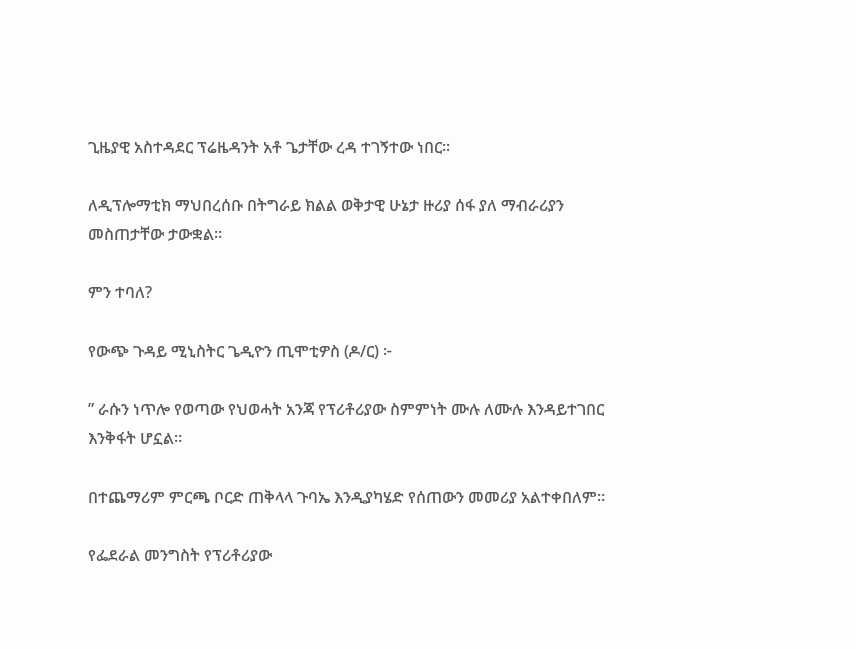ጊዜያዊ አስተዳደር ፕሬዜዳንት አቶ ጌታቸው ረዳ ተገኝተው ነበር።

ለዲፕሎማቲክ ማህበረሰቡ በትግራይ ክልል ወቅታዊ ሁኔታ ዙሪያ ሰፋ ያለ ማብራሪያን መስጠታቸው ታውቋል።

ምን ተባለ?

የውጭ ጉዳይ ሚኒስትር ጌዲዮን ጢሞቲዎስ (ዶ/ር) ፦

” ራሱን ነጥሎ የወጣው የህወሓት አንጃ የፕሪቶሪያው ስምምነት ሙሉ ለሙሉ እንዳይተገበር እንቅፋት ሆኗል።

በተጨማሪም ምርጫ ቦርድ ጠቅላላ ጉባኤ እንዲያካሄድ የሰጠውን መመሪያ አልተቀበለም።

የፌደራል መንግስት የፕሪቶሪያው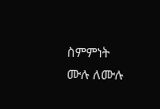ስምምነት ሙሉ ለሙሉ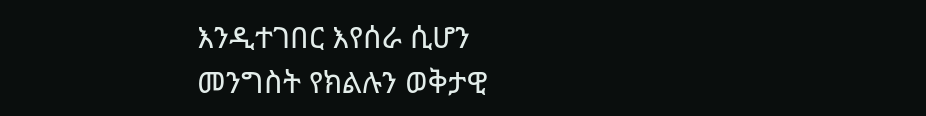እንዲተገበር እየሰራ ሲሆን መንግስት የክልሉን ወቅታዊ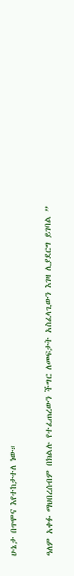ሁኔታ በጥሞና እየተከታተለ ነው።

ዓለም አቀፉ ማህበረሰብም በክልሉ የተፈጠረውን ችግር ለመፍታት አስፈላጊውን እገዛ ሊያደርግ ይገባል ”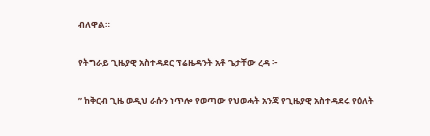ብለዋል።

የትግራይ ጊዜያዊ አስተዳደር ፕሬዜዳንት አቶ ጌታቸው ረዳ ፦

” ከቅርብ ጊዜ ወዲህ ራሱን ነጥሎ የወጣው የህወሓት አንጃ የጊዜያዊ አስተዳደሩ የዕለት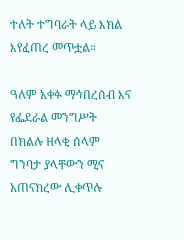ተለት ተግባራት ላይ እክል እየፈጠረ መጥቷል።

ዓለም አቀፉ ማኅበረሰብ እና የፌደራል መንግሥት በክልሉ ዘላቂ ሰላም ግንባታ ያላቸውን ሚና አጠናክረው ሊቀጥሉ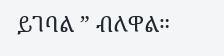ይገባል ” ብለዋል።